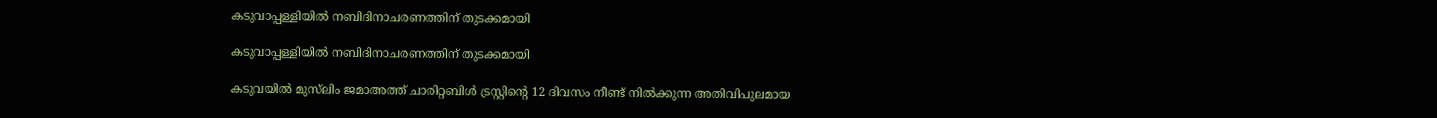കടുവാപ്പള്ളിയിൽ നബിദിനാചരണത്തിന് തുടക്കമായി

കടുവാപ്പള്ളിയിൽ നബിദിനാചരണത്തിന് തുടക്കമായി

കടുവയിൽ മുസ്‌ലിം ജമാഅത്ത്‌ ചാരിറ്റബിൾ ട്രസ്റ്റിന്‍റെ 12 ദിവസം നീണ്ട് നിൽക്കുന്ന അതിവിപുലമായ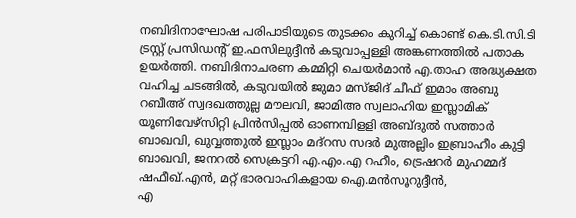നബിദിനാഘോഷ പരിപാടിയുടെ തുടക്കം കുറിച്ച് കൊണ്ട് കെ.ടി.സി.ടി ട്രസ്റ്റ് പ്രസിഡന്‍റ് ഇ.ഫസിലുദ്ദീൻ കടുവാപ്പള്ളി അങ്കണത്തിൽ പതാക ഉയർത്തി. നബിദിനാചരണ കമ്മിറ്റി ചെയർമാൻ എ.താഹ അദ്ധ്യക്ഷത വഹിച്ച ചടങ്ങിൽ, കടുവയിൽ ജുമാ മസ്‌ജിദ്‌ ചീഫ് ഇമാം അബു റബീഅ് സ്വദഖത്തുല്ല മൗലവി, ജാമിഅ സ്വലാഹിയ ഇസ്ലാമിക് യൂണിവേഴ്സിറ്റി പ്രിൻസിപ്പൽ ഓണമ്പിളളി അബ്ദുൽ സത്താർ ബാഖവി, ഖുവ്വത്തുൽ ഇസ്ലാം മദ്റസ സദർ മുഅല്ലിം ഇബ്രാഹീം കുട്ടി ബാഖവി, ജനറൽ സെക്രട്ടറി എ.എം.എ റഹീം, ട്രെഷറർ മുഹമ്മദ് ഷഫീഖ്.എൻ, മറ്റ് ഭാരവാഹികളായ ഐ.മൻസൂറുദ്ദീൻ,
എ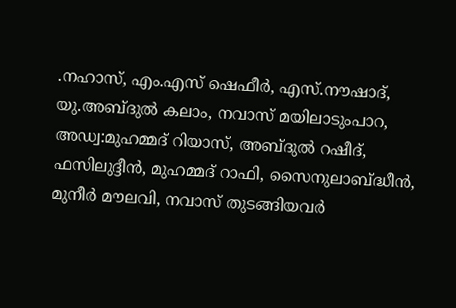.നഹാസ്, എം.എസ് ഷെഫീർ, എസ്.നൗഷാദ്, യു.അബ്ദുൽ കലാം, നവാസ് മയിലാടുംപാറ, അഡ്വ:മുഹമ്മദ് റിയാസ്, അബ്ദുൽ റഷീദ്, ഫസിലുദ്ദീൻ, മുഹമ്മദ് റാഫി, സൈനുലാബ്ദ്ധീൻ, മുനീർ മൗലവി, നവാസ് തുടങ്ങിയവർ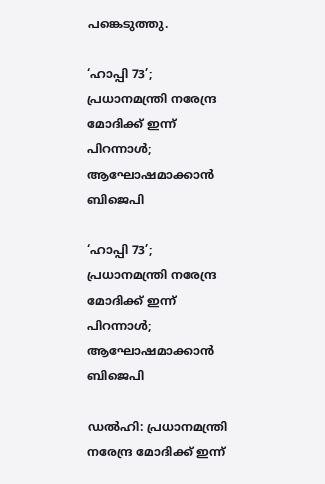പങ്കെടുത്തു.

‘ഹാപ്പി 73’; പ്രധാനമന്ത്രി നരേന്ദ്ര മോദിക്ക് ഇന്ന് പിറന്നാൾ; ആഘോഷമാക്കാൻ ബിജെപി

‘ഹാപ്പി 73’; പ്രധാനമന്ത്രി നരേന്ദ്ര മോദിക്ക് ഇന്ന് പിറന്നാൾ; ആഘോഷമാക്കാൻ ബിജെപി

ഡൽഹി: പ്രധാനമന്ത്രി നരേന്ദ്ര മോദിക്ക് ഇന്ന്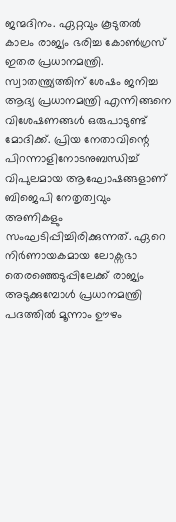ജന്മദിനം. ഏറ്റവും കൂടുതൽ കാലം രാജ്യം ഭരിച്ച കോൺഗ്രസ് ഇതര പ്രധാനമന്ത്രി. സ്വാതന്ത്ര്യത്തിന് ശേഷം ജനിച്ച ആദ്യ പ്രധാനമന്ത്രി എന്നിങ്ങനെ വിശേഷണങ്ങൾ ഒരുപാടുണ്ട് മോദിക്ക്. പ്രിയ നേതാവിന്റെ പിറന്നാളിനോടനുബന്ധിച്ച് വിപുലമായ ആഘോഷങ്ങളാണ് ബിജെപി നേതൃത്വവും അണികളും സംഘടിപ്പിച്ചിരിക്കുന്നത്. ഏറെ നിർണായകമായ ലോക്സഭാ തെരഞ്ഞെടുപ്പിലേക്ക് രാജ്യം അടുക്കുമ്പോൾ പ്രധാനമന്ത്രി പദത്തിൽ മൂന്നാം ഊഴം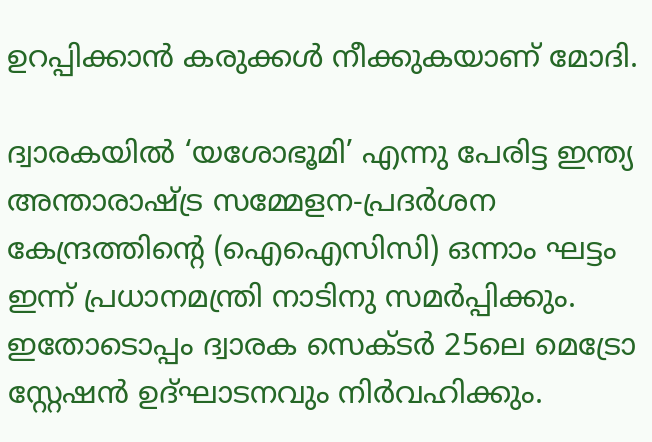ഉറപ്പിക്കാൻ കരുക്കൾ നീക്കുകയാണ് മോദി.

ദ്വാരകയിൽ ‘യശോഭൂമി’ എന്നു പേരിട്ട ഇന്ത്യ അന്താരാഷ്ട്ര സമ്മേളന-പ്രദർശന കേന്ദ്രത്തിന്റെ (ഐഐസിസി) ഒന്നാം ഘട്ടം ഇന്ന് പ്രധാനമന്ത്രി നാടിനു സമർപ്പിക്കും. ഇതോടൊപ്പം ദ്വാരക സെക്ടർ 25ലെ മെട്രോ സ്റ്റേഷൻ ഉദ്ഘാടനവും നിർവഹിക്കും.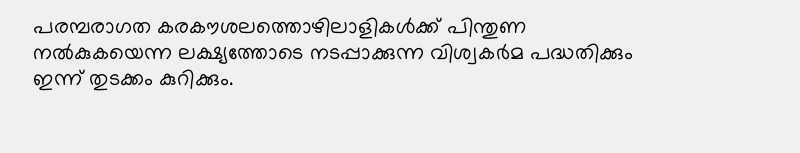പരമ്പരാഗത കരകൗശലത്തൊഴിലാളികൾക്ക് പിന്തുണ നൽകുകയെന്ന ലക്ഷ്യത്തോടെ നടപ്പാക്കുന്ന വിശ്വകർമ പദ്ധതിക്കും ഇന്ന് തുടക്കം കുറിക്കും.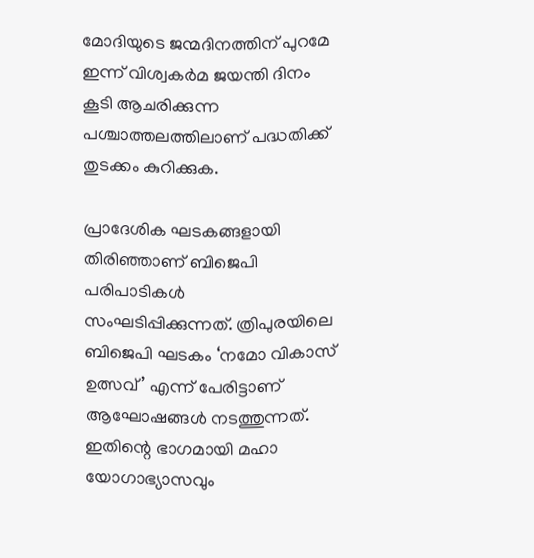മോദിയുടെ ജന്മദിനത്തിന് പുറമേ ഇന്ന് വിശ്വകർമ ജയന്തി ദിനം കൂടി ആചരിക്കുന്ന പശ്ചാത്തലത്തിലാണ് പദ്ധതിക്ക് തുടക്കം കുറിക്കുക.

പ്രാദേശിക ഘടകങ്ങളായി തിരിഞ്ഞാണ് ബിജെപി പരിപാടികൾ സംഘടിപ്പിക്കുന്നത്. ത്രിപുരയിലെ ബിജെപി ഘടകം ‘നമോ വികാസ് ഉത്സവ്’ എന്ന് പേരിട്ടാണ് ആഘോഷങ്ങൾ നടത്തുന്നത്. ഇതിന്റെ ഭാഗമായി മഹാ യോഗാഭ്യാസവും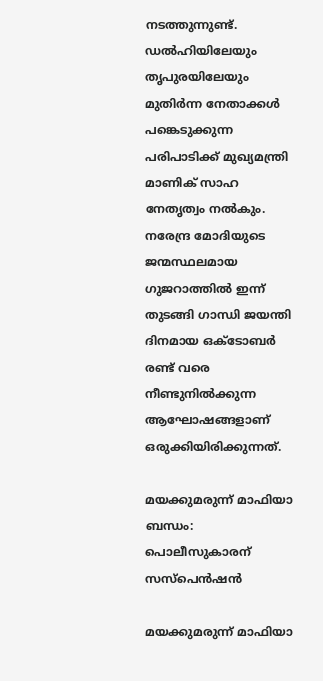നടത്തുന്നുണ്ട്. ഡൽഹിയിലേയും തൃപുരയിലേയും മുതിർന്ന നേതാക്കൾ പങ്കെടുക്കുന്ന പരിപാടിക്ക് മുഖ്യമന്ത്രി മാണിക് സാഹ നേതൃത്വം നൽകും. നരേന്ദ്ര മോദിയുടെ ജന്മസ്ഥലമായ ഗുജറാത്തിൽ ഇന്ന് തുടങ്ങി ഗാന്ധി ജയന്തി ദിനമായ ഒക്ടോബർ രണ്ട് വരെ നീണ്ടുനിൽക്കുന്ന ആഘോഷങ്ങളാണ് ഒരുക്കിയിരിക്കുന്നത്.

മയക്കുമരുന്ന് മാഫിയാ ബന്ധം: പൊലീസുകാരന് സസ്‌പെന്‍ഷന്‍

മയക്കുമരുന്ന് മാഫിയാ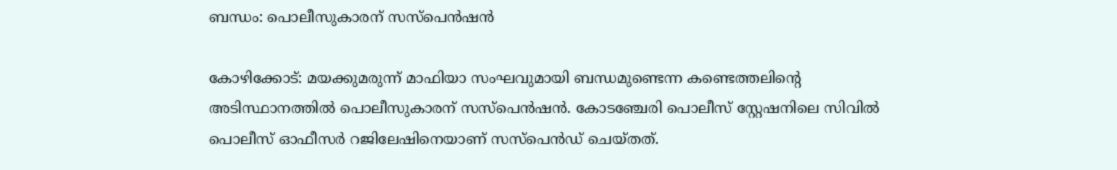ബന്ധം: പൊലീസുകാരന് സസ്‌പെന്‍ഷന്‍

കോഴിക്കോട്: മയക്കുമരുന്ന് മാഫിയാ സംഘവുമായി ബന്ധമുണ്ടെന്ന കണ്ടെത്തലിന്റെ അടിസ്ഥാനത്തില്‍ പൊലീസുകാരന് സസ്‌പെന്‍ഷന്‍. കോടഞ്ചേരി പൊലീസ് സ്റ്റേഷനിലെ സിവില്‍ പൊലീസ് ഓഫീസര്‍ റജിലേഷിനെയാണ് സസ്‌പെന്‍ഡ് ചെയ്തത്.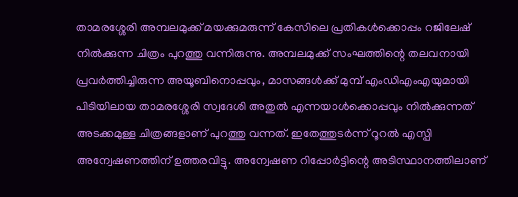താമരശ്ശേരി അമ്പലമുക്ക് മയക്കുമരുന്ന് കേസിലെ പ്രതികള്‍ക്കൊപ്പം റജിലേഷ് നില്‍ക്കുന്ന ചിത്രം പുറത്തു വന്നിരുന്നു. അമ്പലമുക്ക് സംഘത്തിന്റെ തലവനായി പ്രവര്‍ത്തിച്ചിരുന്ന അയൂബിനൊപ്പവും, മാസങ്ങള്‍ക്ക് മുമ്പ് എംഡിഎംഎയുമായി പിടിയിലായ താമരശ്ശേരി സ്വദേശി അതുല്‍ എന്നയാള്‍ക്കൊപ്പവും നില്‍ക്കുന്നത് അടക്കമുള്ള ചിത്രങ്ങളാണ് പുറത്തു വന്നത്. ഇതേത്തുടര്‍ന്ന് റൂറല്‍ എസ്പി അന്വേഷണത്തിന് ഉത്തരവിട്ടു. അന്വേഷണ റിപ്പോര്‍ട്ടിന്റെ അടിസ്ഥാനത്തിലാണ്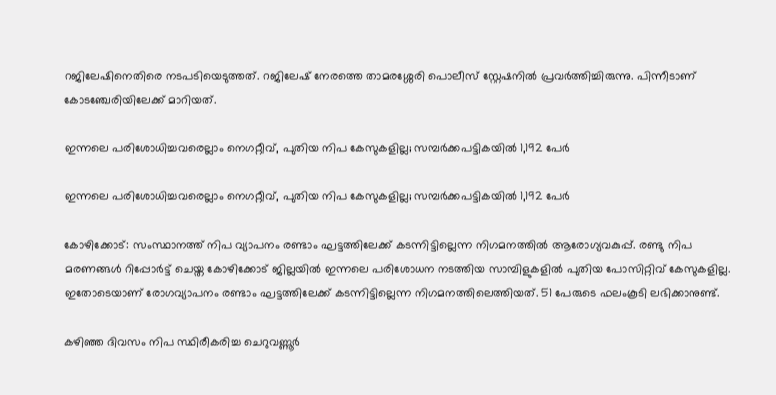റജിലേഷിനെതിരെ നടപടിയെടുത്തത്. റജിലേഷ് നേരത്തെ താമരശ്ശേരി പൊലീസ് സ്റ്റേഷനില്‍ പ്രവര്‍ത്തിച്ചിരുന്നു. പിന്നീടാണ് കോടഞ്ചേരിയിലേക്ക് മാറിയത്.

ഇന്നലെ പരിശോധിച്ചവരെല്ലാം നെഗറ്റീവ്, പുതിയ നിപ കേസുകളില്ല; സമ്പർക്കപട്ടികയിൽ 1,192 പേർ‍

ഇന്നലെ പരിശോധിച്ചവരെല്ലാം നെഗറ്റീവ്, പുതിയ നിപ കേസുകളില്ല; സമ്പർക്കപട്ടികയിൽ 1,192 പേർ‍

കോഴിക്കോട്: സംസ്ഥാനത്ത് നിപ വ്യാപനം രണ്ടാം ഘട്ടത്തിലേക്ക് കടന്നിട്ടില്ലെന്ന നിഗമനത്തിൽ ആരോഗ്യവകുപ്പ്. രണ്ടു നിപ മരണങ്ങൾ റിപ്പോർട്ട് ചെയ്ത കോഴിക്കോട് ജില്ലയിൽ ഇന്നലെ പരിശോധന നടത്തിയ സാമ്പിളുകളിൽ പുതിയ പോസിറ്റിവ് കേസുകളില്ല. ഇതോടെയാണ് രോഗവ്യാപനം രണ്ടാം ഘട്ടത്തിലേക്ക് കടന്നിട്ടില്ലെന്ന നിഗമനത്തിലെത്തിയത്. 51 പേരുടെ ഫലംകൂടി ലഭിക്കാനുണ്ട്.

കഴിഞ്ഞ ദിവസം നിപ സ്ഥിരീകരിച്ച ചെറുവണ്ണൂർ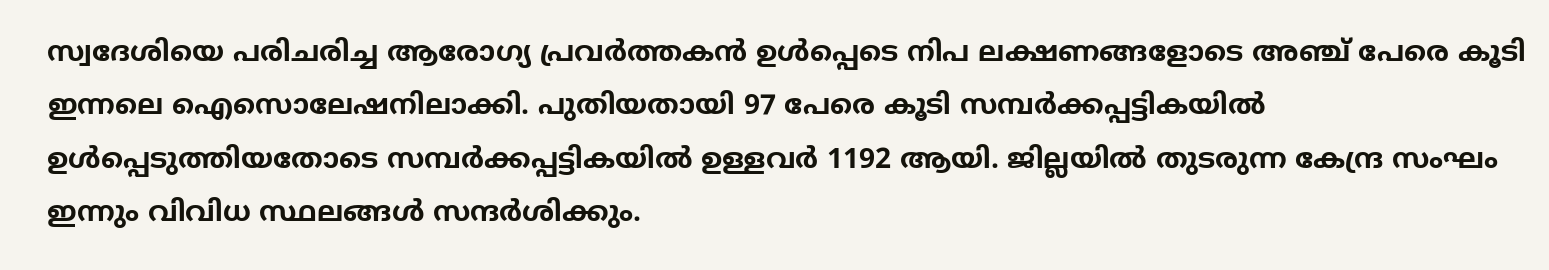സ്വദേശിയെ പരിചരിച്ച ആരോഗ്യ പ്രവർത്തകൻ ഉൾപ്പെടെ നിപ ലക്ഷണങ്ങളോടെ അഞ്ച് പേരെ കൂടി ഇന്നലെ ഐസൊലേഷനിലാക്കി. പുതിയതായി 97 പേരെ കൂടി സമ്പർക്കപ്പട്ടികയിൽ ഉൾപ്പെടുത്തിയതോടെ സമ്പർക്കപ്പട്ടികയിൽ ഉള്ളവർ 1192 ആയി. ജില്ലയിൽ തുടരുന്ന കേന്ദ്ര സംഘം ഇന്നും വിവിധ സ്ഥലങ്ങൾ സന്ദർശിക്കും.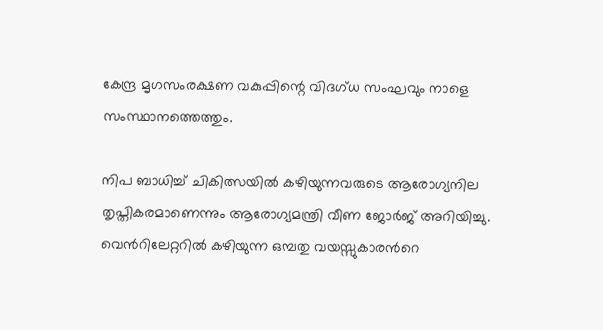കേന്ദ്ര മൃഗസംരക്ഷണ വകുപ്പിന്റെ വിദഗ്ധ സംഘവും നാളെ സംസ്ഥാനത്തെത്തും.

നിപ ബാധിച്ച് ചികിത്സയിൽ കഴിയുന്നവരുടെ ആരോഗ്യനില തൃപ്തികരമാണെന്നും ആരോഗ്യമന്ത്രി വീണ ജോർജ് അറിയിച്ചു. വെൻറിലേറ്ററിൽ കഴിയുന്ന ഒമ്പതു വയസ്സുകാരൻറെ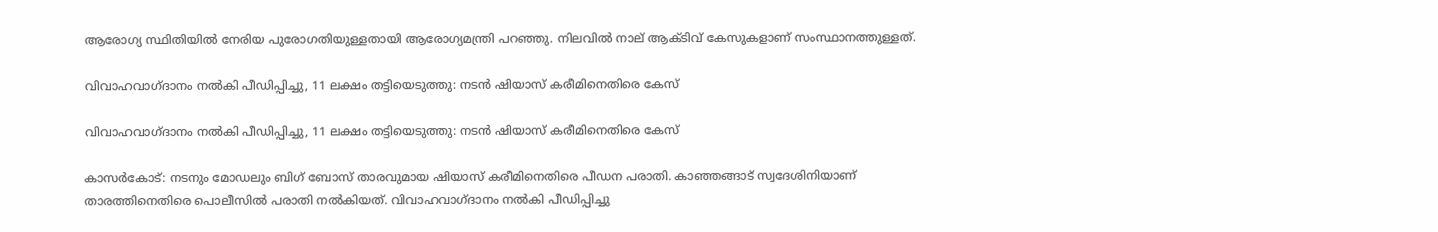ആരോഗ്യ സ്ഥിതിയിൽ നേരിയ പുരോഗതിയുള്ളതായി ആരോഗ്യമന്ത്രി പറഞ്ഞു. നിലവിൽ നാല് ആക്ടിവ് കേസുകളാണ് സംസ്ഥാനത്തുള്ളത്.

വിവാഹവാഗ്ദാനം നൽകി പീഡിപ്പിച്ചു, 11 ലക്ഷം തട്ടിയെടുത്തു: നടൻ ഷിയാസ് കരീമിനെതിരെ കേസ്

വിവാഹവാഗ്ദാനം നൽകി പീഡിപ്പിച്ചു, 11 ലക്ഷം തട്ടിയെടുത്തു: നടൻ ഷിയാസ് കരീമിനെതിരെ കേസ്

കാസർകോട്: നടനും മോഡലും ബിഗ് ബോസ് താരവുമായ ഷിയാസ് കരീമിനെതിരെ പീഡന പരാതി. കാഞ്ഞങ്ങാട് സ്വദേശിനിയാണ് താരത്തിനെതിരെ പൊലീസിൽ പരാതി നൽകിയത്. വിവാഹവാഗ്ദാനം നൽകി പീഡിപ്പിച്ചു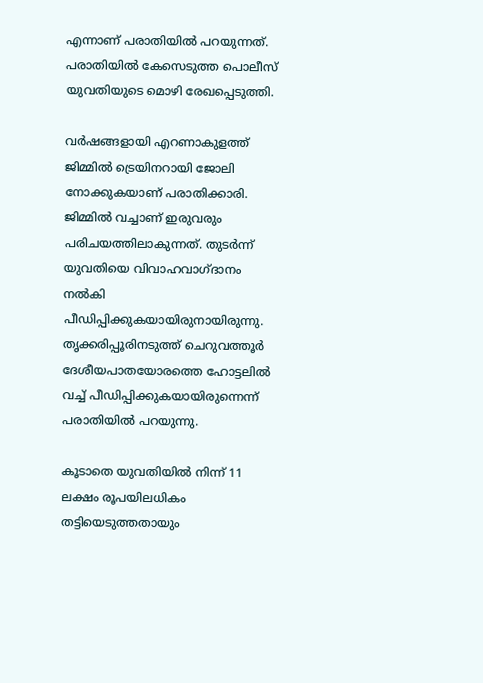എന്നാണ് പരാതിയിൽ പറയുന്നത്. പരാതിയിൽ കേസെടുത്ത പൊലീസ് യുവതിയുടെ മൊഴി രേഖപ്പെടുത്തി.

വർഷങ്ങളായി എറണാകുളത്ത് ജിമ്മിൽ ട്രെയിനറായി ജോലി നോക്കുകയാണ് പരാതിക്കാരി. ജിമ്മിൽ വച്ചാണ് ഇരുവരും പരിചയത്തിലാകുന്നത്. തുടർന്ന് യുവതിയെ വിവാഹവാഗ്ദാനം നൽകി പീഡിപ്പിക്കുകയായിരുനായിരുന്നു. തൃക്കരിപ്പൂരിനടുത്ത് ചെറുവത്തൂർ ദേശീയപാതയോരത്തെ ഹോട്ടലിൽ വച്ച് പീഡിപ്പിക്കുകയായിരുന്നെന്ന് പരാതിയിൽ പറയുന്നു.

കൂടാതെ യുവതിയിൽ നിന്ന് 11 ലക്ഷം രൂപയിലധികം തട്ടിയെടുത്തതായും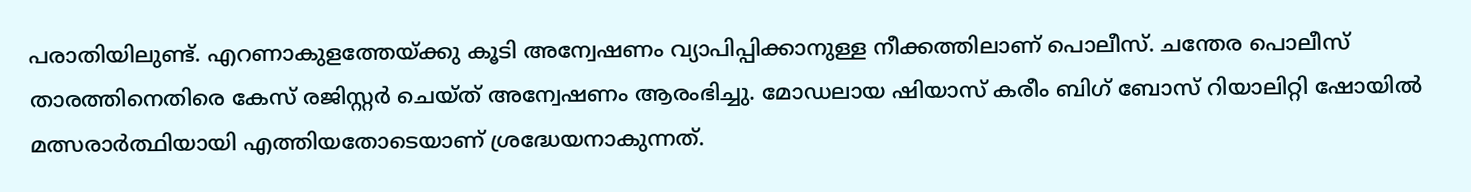പരാതിയിലുണ്ട്. എറണാകുളത്തേയ്ക്കു കൂടി അന്വേഷണം വ്യാപിപ്പിക്കാനുള്ള നീക്കത്തിലാണ് പൊലീസ്. ചന്തേര പൊലീസ് താരത്തിനെതിരെ കേസ് രജിസ്റ്റർ ചെയ്ത് അന്വേഷണം ആരംഭിച്ചു. മോഡലായ ഷിയാസ് കരീം ബിഗ് ബോസ് റിയാലിറ്റി ഷോയിൽ മത്സരാർത്ഥിയായി എത്തിയതോടെയാണ് ശ്രദ്ധേയനാകുന്നത്.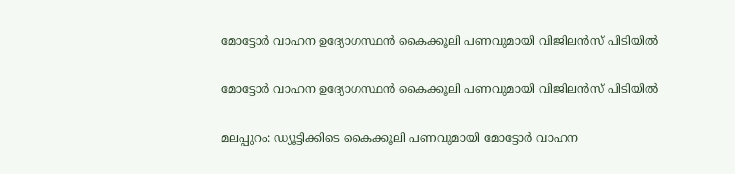മോട്ടോർ വാഹന ഉദ്യോഗസ്ഥൻ കൈക്കൂലി പണവുമായി വിജിലൻസ് പിടിയിൽ

മോട്ടോർ വാഹന ഉദ്യോഗസ്ഥൻ കൈക്കൂലി പണവുമായി വിജിലൻസ് പിടിയിൽ

മലപ്പുറം: ഡ്യൂട്ടിക്കിടെ കൈക്കൂലി പണവുമായി മോട്ടോർ വാഹന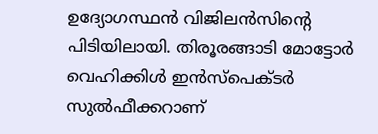ഉദ്യോഗസ്ഥൻ വിജിലൻസിന്‍റെ പിടിയിലായി. തിരൂരങ്ങാടി മോട്ടോർ വെഹിക്കിൾ ഇൻസ്പെക്ടർ സുൽഫീക്കറാണ്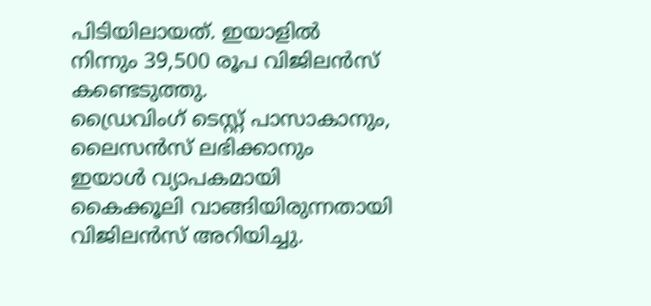പിടിയിലായത്. ഇയാളിൽ നിന്നും 39,500 രൂപ വിജിലൻസ് കണ്ടെടുത്തു.
ഡ്രൈവിംഗ് ടെസ്റ്റ് പാസാകാനും, ലൈസൻസ് ലഭിക്കാനും ഇയാൾ വ്യാപകമായി കൈക്കൂലി വാങ്ങിയിരുന്നതായി വിജിലൻസ് അറിയിച്ചു.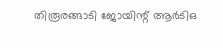തിരൂരങ്ങാടി ജോയിന്റ് ആർടിഒ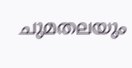ചുമതലയും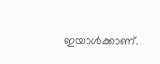ഇയാൾക്കാണ്.